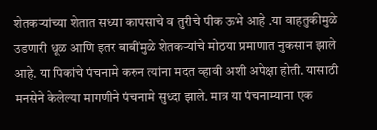शेतकऱ्यांच्या शेतात सध्या कापसाचे व तुरीचे पीक ऊभे आहे .या वाहतुकीमुळे उडणारी धूळ आणि इतर बाबींमुळे शेतकऱ्यांचे मोठया प्रमाणात नुकसान झाले आहे. या पिकांचे पंचनामे करुन त्यांना मदत व्हावी अशी अपेक्षा होती. यासाठी मनसेने केलेल्या मागणीने पंचनामे सुध्दा झाले. मात्र या पंचनाम्याना एक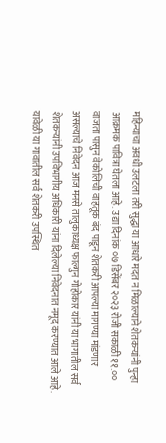महिन्याचा अवधी उलटला तरी सुद्धा या आधारे मदत न मिळाल्याने शेतकऱ्यांनी पुन्हा आक्रमक पावित्रा घेतला आहे. उद्या दिनांक ०७ डिसेंबर २०२३ रोजी सकाळी ११.०० वाजता पासुन वेकोलिची वाहतूक बंद पाडून शेतकरी आपल्या मागण्या मांडणार असल्याचे निवेदन आज मनसे तालुकाध्यक्ष फाल्गुन गोहोकार यांनी या भागातील सर्व शेतकऱ्यांनी उपविभागीय अधिकारी यांना दिलेल्या निवेदनात नमूद करण्यात आले आहे. यावेळी या गावातील सर्व शेतकरी उपस्थित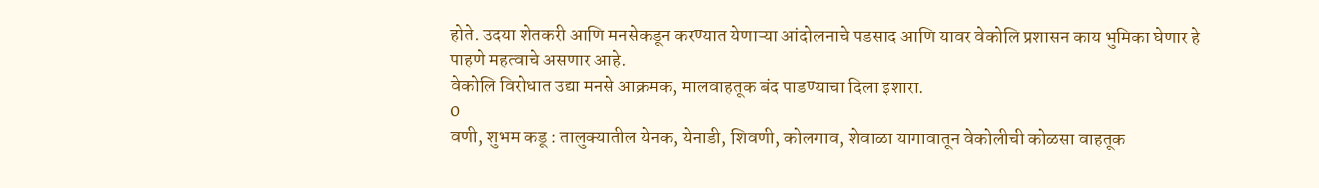होते. उदया शेतकरी आणि मनसेकडून करण्यात येणाऱ्या आंदोलनाचे पडसाद आणि यावर वेकोलि प्रशासन काय भुमिका घेणार हे पाहणे महत्वाचे असणार आहे.
वेकोलि विरोधात उद्या मनसे आक्रमक, मालवाहतूक बंद पाडण्याचा दिला इशारा.
0
वणी, शुभम कडू : तालुक्यातील येनक, येनाडी, शिवणी, कोलगाव, शेवाळा यागावातून वेकोलीची कोळसा वाहतूक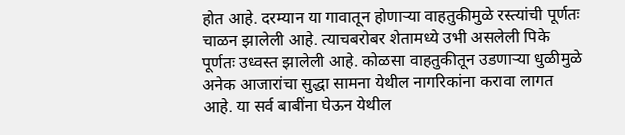होत आहे. दरम्यान या गावातून होणाऱ्या वाहतुकीमुळे रस्त्यांची पूर्णतः चाळन झालेली आहे. त्याचबरोबर शेतामध्ये उभी असलेली पिके पूर्णतः उध्वस्त झालेली आहे. कोळसा वाहतुकीतून उडणाऱ्या धुळीमुळे अनेक आजारांचा सुद्धा सामना येथील नागरिकांना करावा लागत आहे. या सर्व बाबींना घेऊन येथील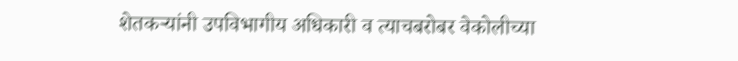शेतकऱ्यांनी उपविभागीय अधिकारी व त्याचबरोबर वेकोलीच्या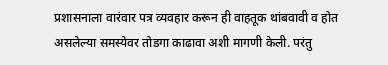प्रशासनाला वारंवार पत्र व्यवहार करून ही वाहतूक थांबवावी व होत असलेल्या समस्येवर तोडगा काढावा अशी मागणी केली. परंतु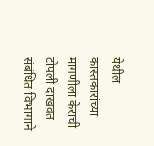येथील कास्तकारांच्या मागणीला केराची टोपली दाखवत संबंधित विभागाने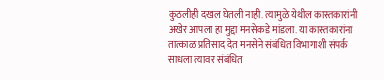कुठलीही दखल घेतली नाही. त्यामुळे येथील कास्तकारांनी अखेर आपला हा मुद्दा मनसेकडे मांडला. या कास्तकारांना तात्काळ प्रतिसाद देत मनसेने संबंधित विभागाशी संपर्क साधला त्यावर संबंधित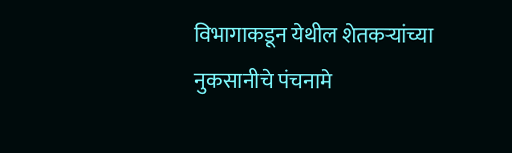विभागाकडून येथील शेतकऱ्यांच्या नुकसानीचे पंचनामे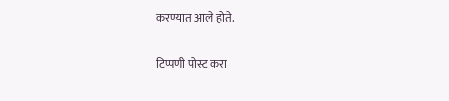करण्यात आले होते.

टिप्पणी पोस्ट करा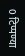0 टिप्पण्या